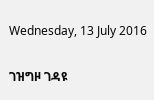Wednesday, 13 July 2016

ገዝግዞ ገዳዩ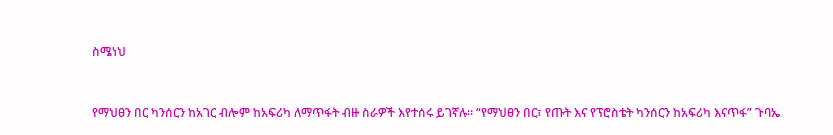ስሜነህ


የማህፀን በር ካንሰርን ከአገር ብሎም ከአፍሪካ ለማጥፋት ብዙ ስራዎች እየተሰሩ ይገኛሉ። “የማህፀን በር፣ የጡት እና የፕሮስቴት ካንሰርን ከአፍሪካ እናጥፋ” ጉባኤ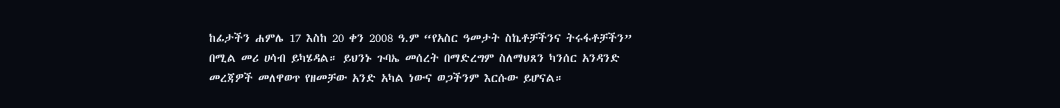ከፊታችን ሐምሌ 17 እስከ 20 ቀን 2008 ዓ.ም “የአስር ዓመታት ስኬቶቻችንና ትሩፋቶቻችን” በሚል መሪ ሀሳብ ይካሄዳል። ይህንኑ ጉባኤ መሰረት በማድረግም ስለማህጸን ካንሰር አንዳንድ መረጃዎች መለዋወጥ የዘመቻው አንድ አካል ነውና ወጋችንም እርሱው ይሆናል።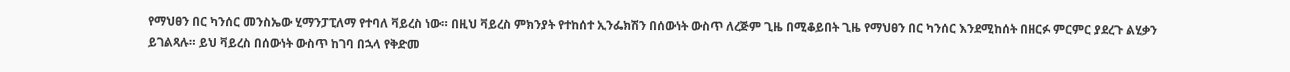የማህፀን በር ካንሰር መንስኤው ሂማንፓፒለማ የተባለ ቫይረስ ነው። በዚህ ቫይረስ ምክንያት የተከሰተ ኢንፌክሽን በሰውነት ውስጥ ለረጅም ጊዜ በሚቆይበት ጊዜ የማህፀን በር ካንሰር እንደሚከሰት በዘርፉ ምርምር ያደረጉ ልሂቃን ይገልጻሉ። ይህ ቫይረስ በሰውነት ውስጥ ከገባ በኋላ የቅድመ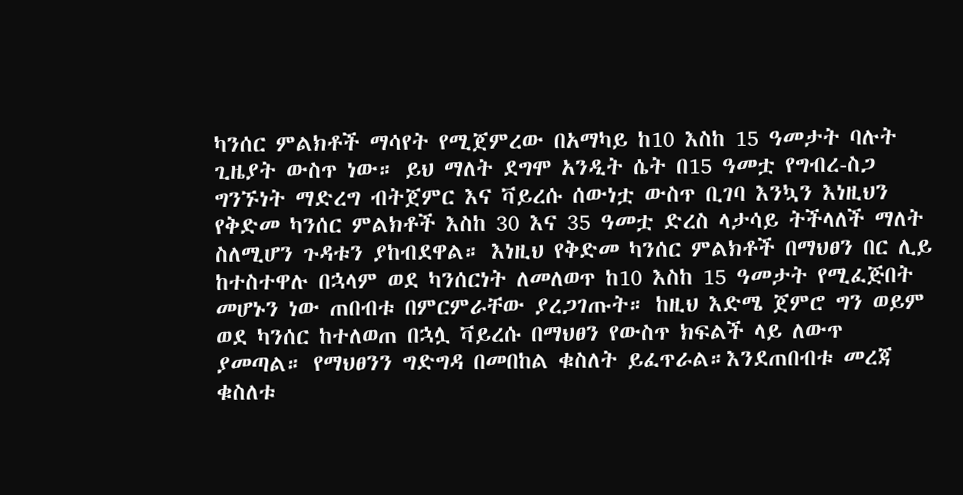ካንሰር ምልክቶች ማሳየት የሚጀምረው በአማካይ ከ10 እስከ 15 ዓመታት ባሉት ጊዜያት ውስጥ ነው። ይህ ማለት ደግሞ አንዲት ሴት በ15 ዓመቷ የግብረ-ስጋ ግንኙነት ማድረግ ብትጀምር እና ቫይረሱ ሰውነቷ ውስጥ ቢገባ እንኳን እነዚህን የቅድመ ካንሰር ምልክቶች እስከ 30 እና 35 ዓመቷ ድረስ ላታሳይ ትችላለች ማለት ስለሚሆን ጉዳቱን ያከብደዋል። እነዚህ የቅድመ ካንሰር ምልክቶች በማህፀን በር ሊይ ከተስተዋሉ በኋላም ወደ ካንሰርነት ለመለወጥ ከ10 እስከ 15 ዓመታት የሚፈጅበት መሆኑን ነው ጠበብቱ በምርምራቸው ያረጋገጡት። ከዚህ እድሜ ጀምሮ ግን ወይም ወደ ካንሰር ከተለወጠ በኋሏ ቫይረሱ በማህፀን የውስጥ ክፍልች ላይ ለውጥ ያመጣል። የማህፀንን ግድግዳ በመበከል ቁስለት ይፈጥራል።እንደጠበብቱ መረጃ ቁስለቱ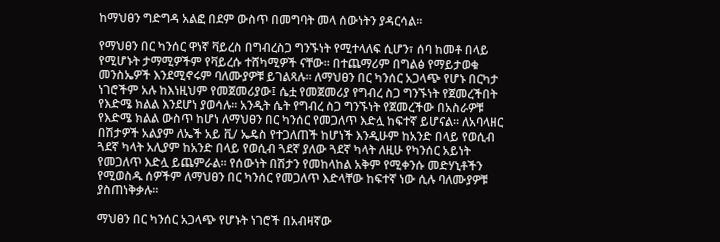ከማህፀን ግድግዳ አልፎ በደም ውስጥ በመግባት መላ ሰውነትን ያዳርሳል።

የማህፀን በር ካንሰር ዋነኛ ቫይረስ በግብረስጋ ግንኙነት የሚተላለፍ ሲሆን፣ ሰባ ከመቶ በላይ የሚሆኑት ታማሚዎችም የቫይረሱ ተሸካሚዎች ናቸው። በተጨማሪም በግልፅ የማይታወቁ መንስኤዎች እንደሚኖሩም ባለሙያዎቹ ይገልጻሉ። ለማህፀን በር ካንሰር አጋላጭ የሆኑ በርካታ ነገሮችም አሉ ከእነዚህም የመጀመሪያው፤ ሴቷ የመጀመሪያ የግብረ ስጋ ግንኙነት የጀመረችበት የእድሜ ክልል እንደሆነ ያወሳሉ። አንዲት ሴት የግብረ ስጋ ግንኙነት የጀመረችው በአስራዎቹ የእድሜ ክልል ውስጥ ከሆነ ለማህፀን በር ካንሰር የመጋለጥ እድሏ ከፍተኛ ይሆናል። ለአባላዘር በሽታዎች አልያም ለኤች አይ ቪ/ ኤዴስ የተጋለጠች ከሆነች እንዲሁም ከአንድ በላይ የወሲብ ጓደኛ ካላት አሊያም ከአንድ በላይ የወሲብ ጓደኛ ያለው ጓደኛ ካላት ለዚሁ የካንሰር አይነት የመጋለጥ እድሏ ይጨምራል። የሰውነት በሽታን የመከላከል አቅም የሚቀንሱ መድሃኒቶችን የሚወስዱ ሰዎችም ለማህፀን በር ካንሰር የመጋለጥ እድላቸው ከፍተኛ ነው ሲሉ ባለሙያዎቹ ያስጠነቅቃሉ።

ማህፀን በር ካንሰር አጋላጭ የሆኑት ነገሮች በአብዛኛው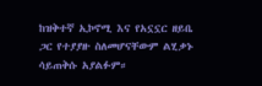ከዝቅተኛ ኢኮኖሚ እና የአኗኗር ዘይቤ ጋር የተያያዙ ስለመሆናቸውም ልሂቃኑ ሳይጠቅሱ አያልፉም።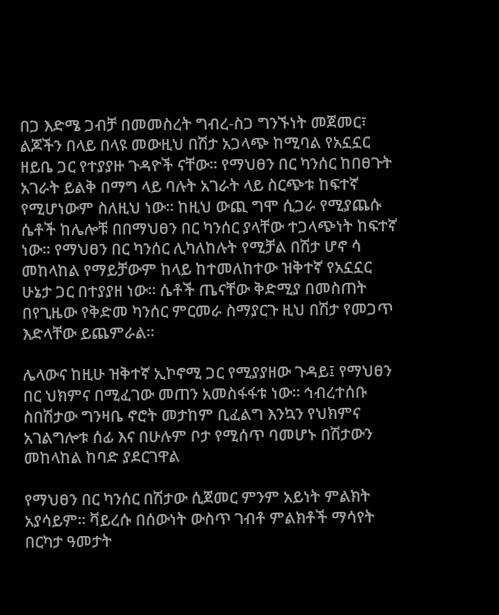በጋ እድሜ ጋብቻ በመመስረት ግብረ-ስጋ ግንኙነት መጀመር፣ ልጆችን በላይ በላዩ መውዚህ በሽታ አጋላጭ ከሚባል የአኗኗር ዘይቤ ጋር የተያያዙ ጉዳዮች ናቸው። የማህፀን በር ካንሰር ከበፀጉት አገራት ይልቅ በማግ ላይ ባሉት አገራት ላይ ስርጭቱ ከፍተኛ የሚሆነውም ስለዚህ ነው። ከዚህ ውጪ ግሞ ሲጋራ የሚያጨሱ ሴቶች ከሌሎቹ በበማህፀን በር ካንሰር ያላቸው ተጋላጭነት ከፍተኛ ነው። የማህፀን በር ካንሰር ሊካለከሉት የሚቻል በሽታ ሆኖ ሳ መከላከል የማይቻውም ከላይ ከተመለከተው ዝቅተኛ የአኗኗር ሁኔታ ጋር በተያያዘ ነው። ሴቶች ጤናቸው ቅድሚያ በመስጠት በየጊዜው የቅድመ ካንሰር ምርመራ ስማያርጉ ዚህ በሽታ የመጋጥ እድላቸው ይጨምራል።

ሌላውና ከዚሁ ዝቅተኛ ኢኮኖሚ ጋር የሚያያዘው ጉዳይ፤ የማህፀን በር ህክምና በሚፈገው መጠን አመስፋፋቱ ነው። ኅብረተሰቡ ስበሽታው ግንዛቤ ኖሮት መታከም ቢፈልግ እንኳን የህክምና አገልግሎቱ ሰፊ እና በሁሉም ቦታ የሚሰጥ ባመሆኑ በሽታውን መከላከል ከባድ ያደርገዋል

የማህፀን በር ካንሰር በሽታው ሲጀመር ምንም አይነት ምልክት አያሳይም። ቫይረሱ በሰውነት ውስጥ ገብቶ ምልክቶች ማሳየት በርካታ ዓመታት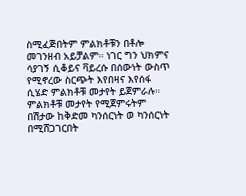ስሚፈጅበትም ምልክቶቹን በቶሎ መገንዘብ አይቻልም። ነገር ግን ህክምና ሳያገኝ ሲቆይና ቫይረሱ በሰውነት ውስጥ የሚኖረው ስርጭት እየበዛና እየሰፋ ሲሄድ ምልክቶቹ መታየት ይጀምራሉ። ምልክቶቹ መታየት የሚጀምሩትም  በሽታው ከቅድመ ካንሰርነት ወ ካንሰርነት በሚሸጋገርበት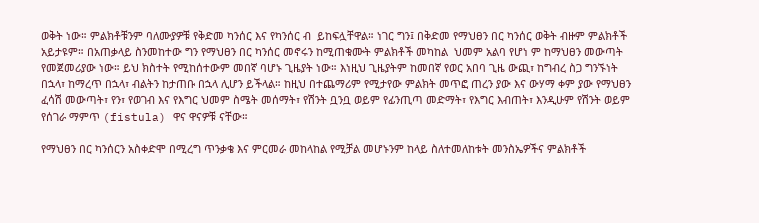ወቅት ነው። ምልክቶቹንም ባለሙያዎቹ የቅድመ ካንሰር እና የካንሰር ብ  ይከፍሏቸዋል። ነገር ግን፤ በቅድመ የማህፀን በር ካንሰር ወቅት ብዙም ምልክቶች አይታዩም። በአጠቃላይ ስንመከተው ግን የማህፀን በር ካንሰር መኖሩን ከሚጠቁሙት ምልክቶች መካከል  ህመም አልባ የሆነ ም ከማህፀን መውጣት የመጀመሪያው ነው። ይህ ክስተት የሚከሰተውም መበኛ ባሆኑ ጊዜያት ነው። እነዚህ ጊዜያትም ከመበኛ የወር አበባ ጊዜ ውጪ፣ ከግብረ ስጋ ግንኙነት በኋላ፣ ከማረጥ በኋላ፣ ብልትን ከታጠቡ በኋላ ሊሆን ይችላል። ከዚህ በተጨማሪም የሚታየው ምልክት መጥፎ ጠረን ያው እና ውሃማ ቀም ያው የማህፀን ፈሳሽ መውጣት፣ የን፣ የወገብ እና የእግር ህመም ስሜት መሰማት፣ የሽንት ቧንቧ ወይም የፊንጢጣ መድማት፣ የእግር እብጠት፣ እንዲሁም የሽንት ወይም የሰገራ ማምጥ (fistula) ዋና ዋናዎቹ ናቸው።

የማህፀን በር ካንሰርን አስቀድሞ በሚረግ ጥንቃቄ እና ምርመራ መከላከል የሚቻል መሆኑንም ከላይ ስለተመለከቱት መንስኤዎችና ምልክቶች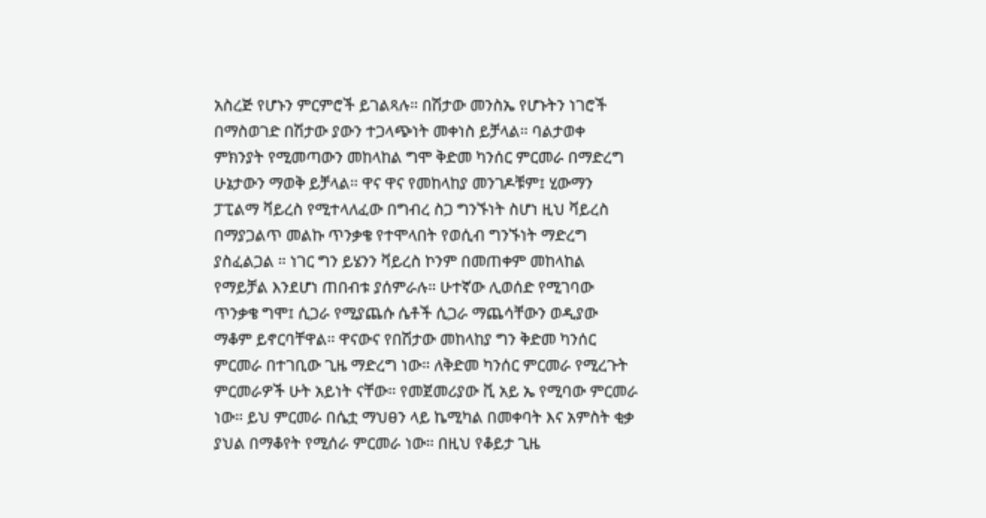አስረጅ የሆኑን ምርምሮች ይገልጻሉ። በሽታው መንስኤ የሆኑትን ነገሮች በማስወገድ በሽታው ያውን ተጋላጭነት መቀነስ ይቻላል። ባልታወቀ ምክንያት የሚመጣውን መከላከል ግሞ ቅድመ ካንሰር ምርመራ በማድረግ ሁኔታውን ማወቅ ይቻላል። ዋና ዋና የመከላከያ መንገዶቹም፤ ሂውማን ፓፒልማ ቫይረስ የሚተላለፈው በግብረ ስጋ ግንኙነት ስሆነ ዚህ ቫይረስ በማያጋልጥ መልኩ ጥንቃቄ የተሞላበት የወሲብ ግንኙነት ማድረግ ያስፈልጋል ። ነገር ግን ይሄንን ቫይረስ ኮንም በመጠቀም መከላከል የማይቻል እንደሆነ ጠበብቱ ያሰምራሉ። ሁተኛው ሊወሰድ የሚገባው ጥንቃቄ ግሞ፤ ሲጋራ የሚያጨሱ ሴቶች ሲጋራ ማጨሳቸውን ወዲያው ማቆም ይኖርባቸዋል። ዋናውና የበሽታው መከላከያ ግን ቅድመ ካንሰር ምርመራ በተገቢው ጊዜ ማድረግ ነው። ለቅድመ ካንሰር ምርመራ የሚረጉት ምርመራዎች ሁት አይነት ናቸው። የመጀመሪያው ቪ አይ ኤ የሚባው ምርመራ ነው። ይህ ምርመራ በሴቷ ማህፀን ላይ ኬሚካል በመቀባት እና አምስት ቂቃ ያህል በማቆየት የሚሰራ ምርመራ ነው። በዚህ የቆይታ ጊዜ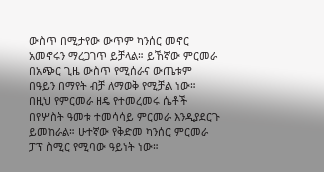ውስጥ በሚታየው ውጥም ካንሰር መኖር አመኖሩን ማረጋገጥ ይቻላል። ይኸኛው ምርመራ በአጭር ጊዜ ውስጥ የሚሰራና ውጤቱም በዓይን በማየት ብቻ ለማወቅ የሚቻል ነው። በዚህ የምርመራ ዘዴ የተመረመሩ ሴቶች በየሦስት ዓመቱ ተመሳሳይ ምርመራ እንዲያደርጉ ይመከራል። ሁተኛው የቅድመ ካንሰር ምርመራ ፓፕ ስሚር የሚባው ዓይነት ነው።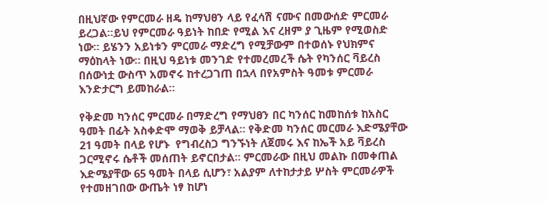በዚህኛው የምርመራ ዘዴ ከማህፀን ላይ የፈሳሽ ናሙና በመውሰድ ምርመራ ይረጋል።ይህ የምርመራ ዓይነት ከበድ የሚል እና ረዘም ያ ጊዜም የሚወስድ ነው። ይሄንን አይነቱን ምርመራ ማድረግ የሚቻውም በተወሰኑ የህክምና ማዕከላት ነው። በዚህ ዓይነቱ መንገድ የተመረመረች ሴት የካንሰር ቫይረስ በሰውነቷ ውስጥ አመኖሩ ከተረጋገጠ በኋላ በየአምስት ዓመቱ ምርመራ እንድታርግ ይመከራል።

የቅድመ ካንሰር ምርመራ በማድረግ የማህፀን በር ካንሰር ከመከሰቱ ከአስር ዓመት በፊት አስቀድሞ ማወቅ ይቻላል። የቅድመ ካንሰር መርመራ እድሜያቸው 21 ዓመት በላይ የሆኑ  የግብረስጋ ግንኙነት ለጀመሩ እና ከኤች አይ ቫይረስ ጋርሚኖሩ ሴቶች መሰጠት ይኖርበታል። ምርመራው በዚህ መልኩ በመቀጠል እድሜያቸው 65 ዓመት በላይ ሲሆን፣ አልያም ለተከታታይ ሦስት ምርመራዎች የተመዘገበው ውጤት ነፃ ከሆነ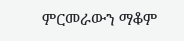ምርመራውን ማቆም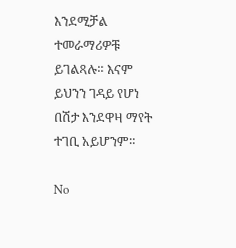እንደሚቻል ተመራማሪዎቹ ይገልጻሉ። እናም ይህንን ገዳይ የሆነ በሽታ እንደዋዛ ማየት ተገቢ አይሆንም።

No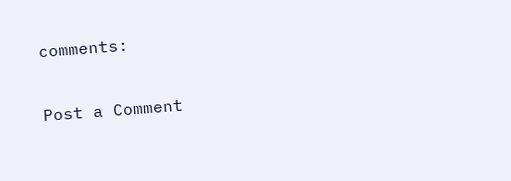comments:

Post a Comment